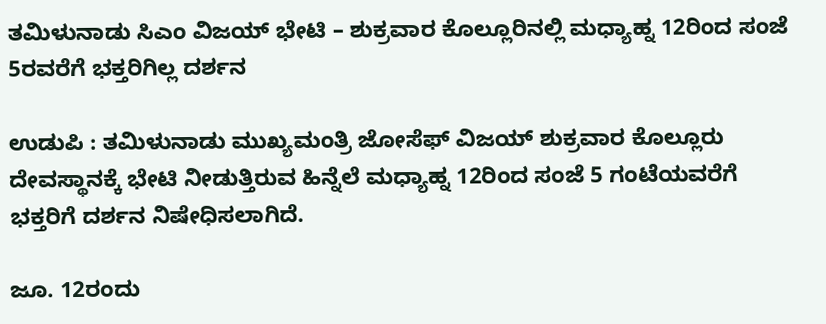ತಮಿಳುನಾಡು ಸಿಎಂ ವಿಜಯ್‌ ಭೇಟಿ – ಶುಕ್ರವಾರ ಕೊಲ್ಲೂರಿನಲ್ಲಿ ಮಧ್ಯಾಹ್ನ 12ರಿಂದ ಸಂಜೆ 5ರವರೆಗೆ ಭಕ್ತರಿಗಿಲ್ಲ ದರ್ಶನ

ಉಡುಪಿ : ತಮಿಳುನಾಡು ಮುಖ್ಯಮಂತ್ರಿ ಜೋಸೆಫ್ ವಿಜಯ್ ಶುಕ್ರವಾರ ಕೊಲ್ಲೂರು ದೇವಸ್ಥಾನಕ್ಕೆ ಭೇಟಿ ನೀಡುತ್ತಿರುವ ಹಿನ್ನೆಲೆ ಮಧ್ಯಾಹ್ನ 12ರಿಂದ ಸಂಜೆ 5 ಗಂಟೆಯವರೆಗೆ ಭಕ್ತರಿಗೆ ದರ್ಶನ ನಿಷೇಧಿಸಲಾಗಿದೆ.

ಜೂ. 12ರಂದು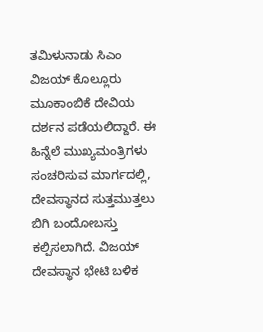ತಮಿಳುನಾಡು ಸಿಎಂ ವಿಜಯ್ ಕೊಲ್ಲೂರು ಮೂಕಾಂಬಿಕೆ ದೇವಿಯ ದರ್ಶನ ಪಡೆಯಲಿದ್ದಾರೆ. ಈ ಹಿನ್ನೆಲೆ ಮುಖ್ಯಮಂತ್ರಿಗಳು ಸಂಚರಿಸುವ ಮಾರ್ಗದಲ್ಲಿ, ದೇವಸ್ಥಾನದ ಸುತ್ತಮುತ್ತಲು ಬಿಗಿ ಬಂದೋಬಸ್ತು ಕಲ್ಪಿಸಲಾಗಿದೆ. ವಿಜಯ್ ದೇವಸ್ಥಾನ ಭೇಟಿ ಬಳಿಕ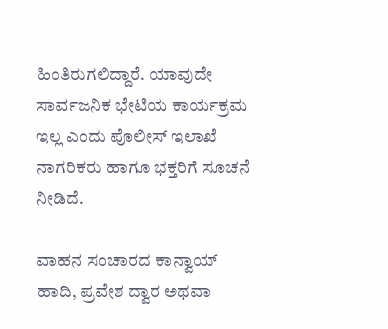ಹಿಂತಿರುಗಲಿದ್ದಾರೆ. ಯಾವುದೇ ಸಾರ್ವಜನಿಕ ಭೇಟಿಯ ಕಾರ್ಯಕ್ರಮ ಇಲ್ಲ ಎಂದು ಪೊಲೀಸ್ ಇಲಾಖೆ ನಾಗರಿಕರು ಹಾಗೂ ಭಕ್ತರಿಗೆ ಸೂಚನೆ ನೀಡಿದೆ.

ವಾಹನ ಸಂಚಾರದ ಕಾನ್ವಾಯ್ ಹಾದಿ, ಪ್ರವೇಶ ದ್ವಾರ ಅಥವಾ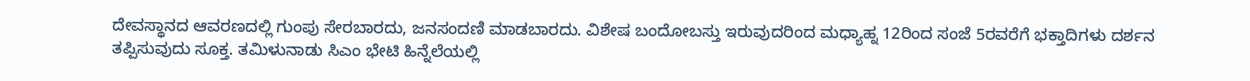ದೇವಸ್ಥಾನದ ಆವರಣದಲ್ಲಿ ಗುಂಪು ಸೇರಬಾರದು, ಜನಸಂದಣಿ ಮಾಡಬಾರದು. ವಿಶೇಷ ಬಂದೋಬಸ್ತು ಇರುವುದರಿಂದ ಮಧ್ಯಾಹ್ನ 12ರಿಂದ ಸಂಜೆ 5ರವರೆಗೆ ಭಕ್ತಾದಿಗಳು ದರ್ಶನ ತಪ್ಪಿಸುವುದು ಸೂಕ್ತ. ತಮಿಳುನಾಡು ಸಿಎಂ ಭೇಟಿ ಹಿನ್ನೆಲೆಯಲ್ಲಿ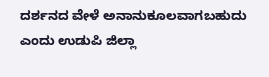ದರ್ಶನದ ವೇಳೆ ಅನಾನುಕೂಲವಾಗಬಹುದು ಎಂದು ಉಡುಪಿ ಜಿಲ್ಲಾ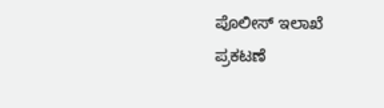ಪೊಲೀಸ್ ಇಲಾಖೆ ಪ್ರಕಟಣೆ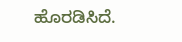ಹೊರಡಿಸಿದೆ.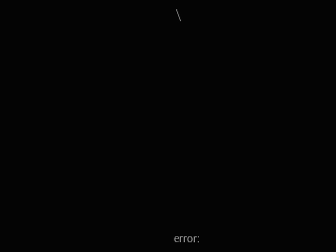\















error: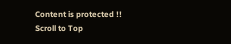Content is protected !!
Scroll to Top